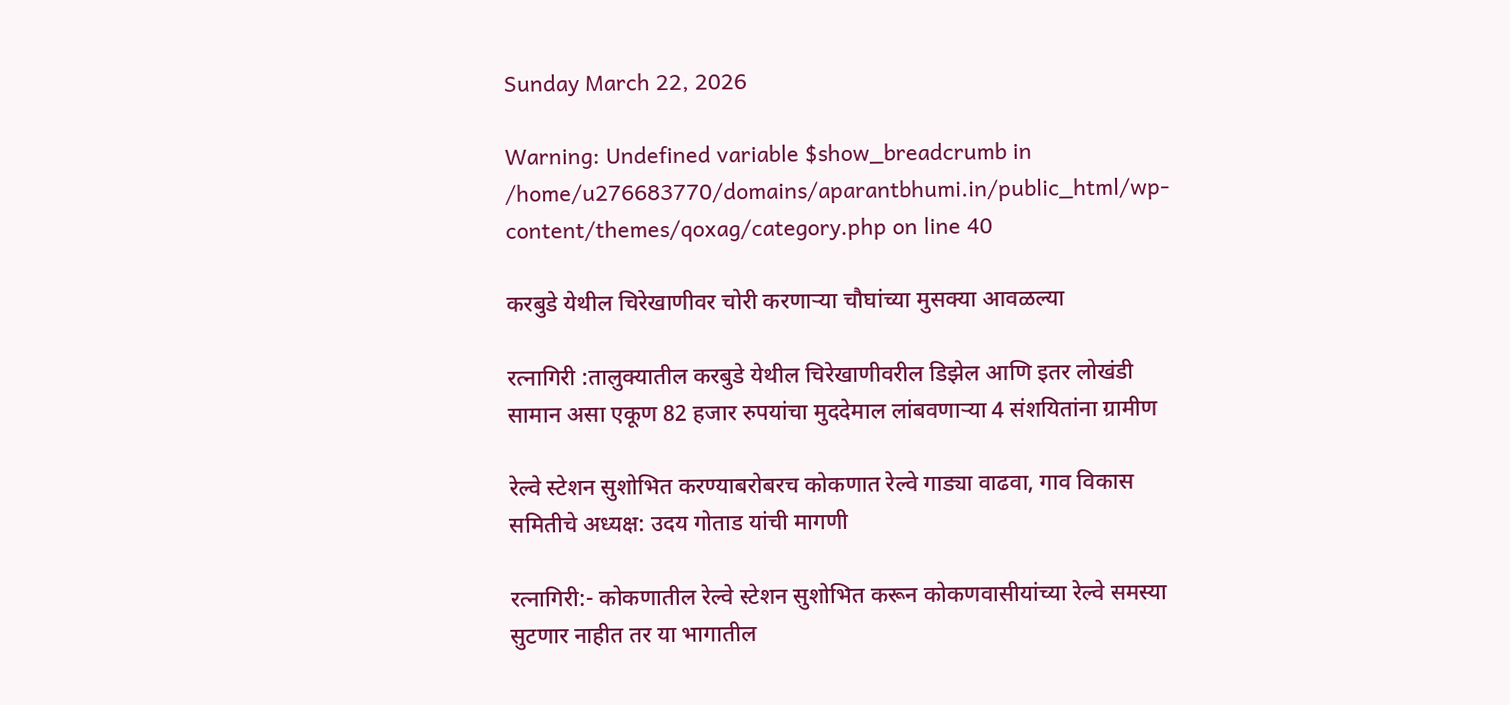Sunday March 22, 2026

Warning: Undefined variable $show_breadcrumb in /home/u276683770/domains/aparantbhumi.in/public_html/wp-content/themes/qoxag/category.php on line 40

करबुडे येथील चिरेखाणीवर चोरी करणाऱ्या चौघांच्या मुसक्या आवळल्या

रत्नागिरी :तालुक्यातील करबुडे येथील चिरेखाणीवरील डिझेल आणि इतर लोखंडी सामान असा एकूण 82 हजार रुपयांचा मुददेमाल लांबवणार्‍या 4 संशयितांना ग्रामीण

रेल्वे स्टेशन सुशोभित करण्याबरोबरच कोकणात रेल्वे गाड्या वाढवा, गाव विकास समितीचे अध्यक्ष: उदय गोताड यांची मागणी

रत्नागिरी:- कोकणातील रेल्वे स्टेशन सुशोभित करून कोकणवासीयांच्या रेल्वे समस्या सुटणार नाहीत तर या भागातील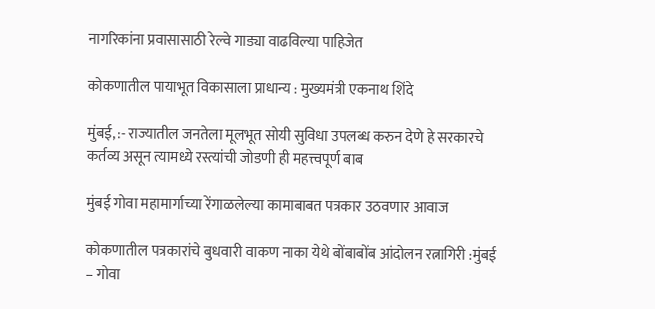नागरिकांना प्रवासासाठी रेल्वे गाड्या वाढविल्या पाहिजेत

कोकणातील पायाभूत विकासाला प्राधान्य : मुख्यमंत्री एकनाथ शिंदे

मुंबई, :- राज्यातील जनतेला मूलभूत सोयी सुविधा उपलब्ध करुन देणे हे सरकारचे कर्तव्य असून त्यामध्ये रस्त्यांची जोडणी ही महत्त्वपूर्ण बाब

मुंबई गोवा महामार्गाच्या रेंगाळलेल्या कामाबाबत पत्रकार उठवणार आवाज

कोकणातील पत्रकारांचे बुधवारी वाकण नाका येथे बोंबाबोंब आंदोलन रत्नागिरी :मुंबई – गोवा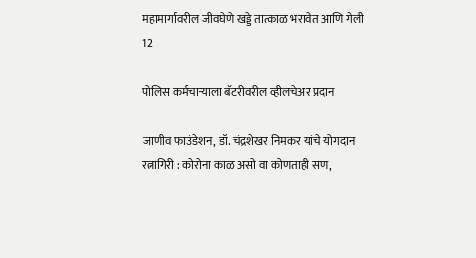महामार्गावरील जीवघेणे खड्डे तात्काळ भरावेत आणि गेली 12

पोलिस कर्मचाऱ्याला बॅटरीवरील व्हीलचेअर प्रदान

जाणीव फाउंडेशन, डॉ. चंद्रशेखर निमकर यांचे योगदान रत्नागिरी : कोरोना काळ असो वा कोणताही सण,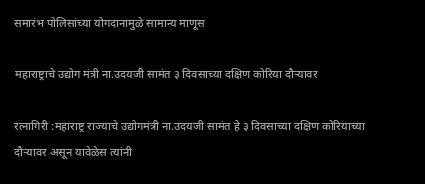समारंभ पोलिसांच्या योगदानामुळे सामान्य माणूस

महाराष्ट्राचे उद्योग मंत्री ना.उदयजी सामंत ३ दिवसाच्या दक्षिण कोरिया दौऱ्यावर

रत्नागिरी :महाराष्ट्र राज्याचे उद्योगमंत्री ना.उदयजी सामंत हे ३ दिवसाच्या दक्षिण कोरियाच्या दौऱ्यावर असून यावेळेस त्यांनी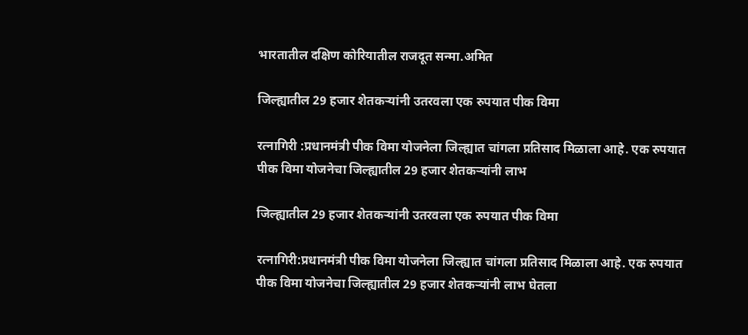भारतातील दक्षिण कोरियातील राजदूत सन्मा.अमित

जिल्ह्यातील 29 हजार शेतकर्‍यांनी उतरवला एक रुपयात पीक विमा

रत्नागिरी :प्रधानमंत्री पीक विमा योजनेला जिल्ह्यात चांगला प्रतिसाद मिळाला आहे. एक रुपयात पीक विमा योजनेचा जिल्ह्यातील 29 हजार शेतकर्‍यांनी लाभ

जिल्ह्यातील 29 हजार शेतकर्‍यांनी उतरवला एक रुपयात पीक विमा

रत्नागिरी:प्रधानमंत्री पीक विमा योजनेला जिल्ह्यात चांगला प्रतिसाद मिळाला आहे. एक रुपयात पीक विमा योजनेचा जिल्ह्यातील 29 हजार शेतकर्‍यांनी लाभ घेतला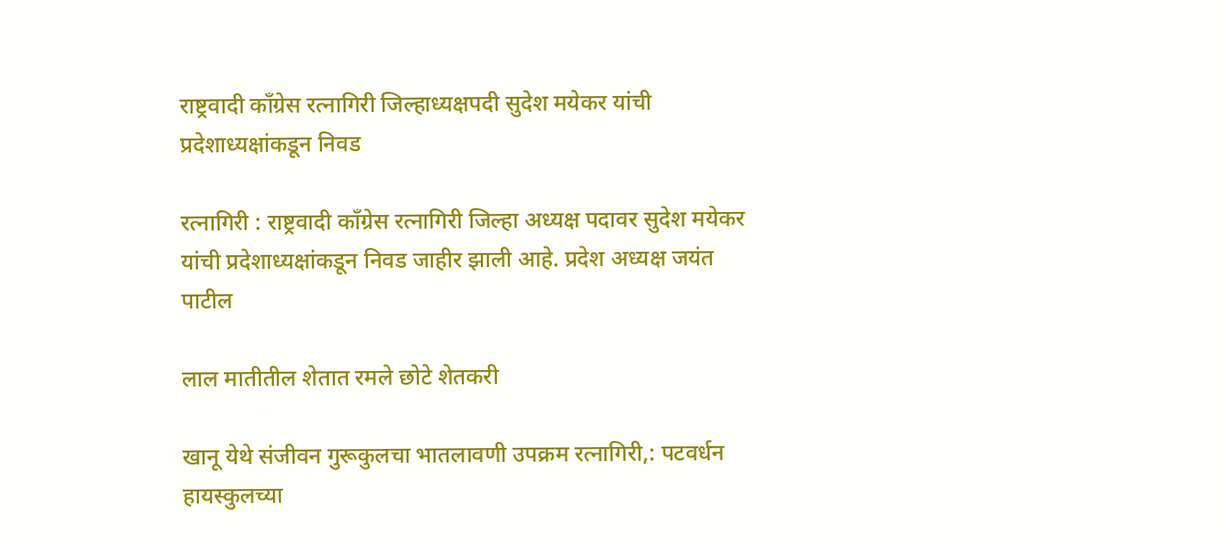राष्ट्रवादी काँग्रेस रत्नागिरी जिल्हाध्यक्षपदी सुदेश मयेकर यांची प्रदेशाध्यक्षांकडून निवड

रत्नागिरी : राष्ट्रवादी काँग्रेस रत्नागिरी जिल्हा अध्यक्ष पदावर सुदेश मयेकर यांची प्रदेशाध्यक्षांकडून निवड जाहीर झाली आहे. प्रदेश अध्यक्ष जयंत पाटील

लाल मातीतील शेतात रमले छोटे शेतकरी

खानू येथे संजीवन गुरूकुलचा भातलावणी उपक्रम रत्नागिरी,: पटवर्धन हायस्कुलच्या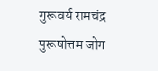गुरूवर्य रामचंद्र पुरूषोत्तम जोग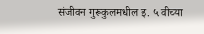संजीवन गुरूकुलमधील इ. ५ वीच्या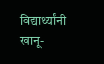विद्यार्थ्यांनी खानू-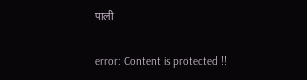पाली

error: Content is protected !!